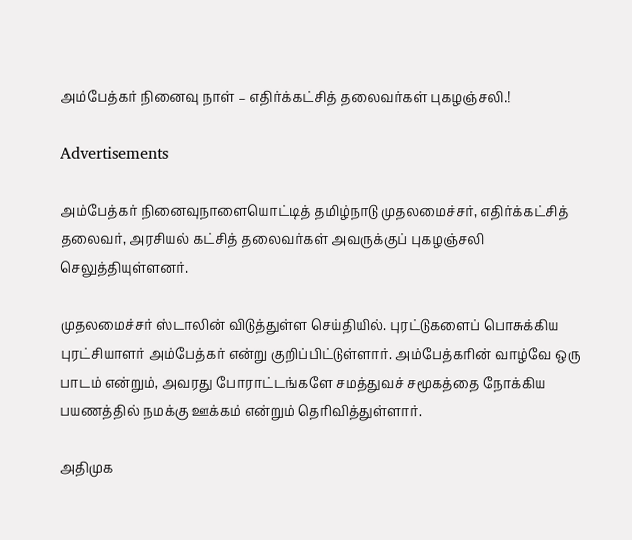அம்பேத்கர் நினைவு நாள் – எதிர்க்கட்சித் தலைவர்கள் புகழஞ்சலி.!

Advertisements

அம்பேத்கர் நினைவுநாளையொட்டித் தமிழ்நாடு முதலமைச்சர், எதிர்க்கட்சித் தலைவர், அரசியல் கட்சித் தலைவர்கள் அவருக்குப் புகழஞ்சலி செலுத்தியுள்ளனர்.

முதலமைச்சர் ஸ்டாலின் விடுத்துள்ள செய்தியில். புரட்டுகளைப் பொசுக்கிய புரட்சியாளர் அம்பேத்கர் என்று குறிப்பிட்டுள்ளார். அம்பேத்கரின் வாழ்வே ஒரு பாடம் என்றும், அவரது போராட்டங்களே சமத்துவச் சமூகத்தை நோக்கிய பயணத்தில் நமக்கு ஊக்கம் என்றும் தெரிவித்துள்ளார்.

அதிமுக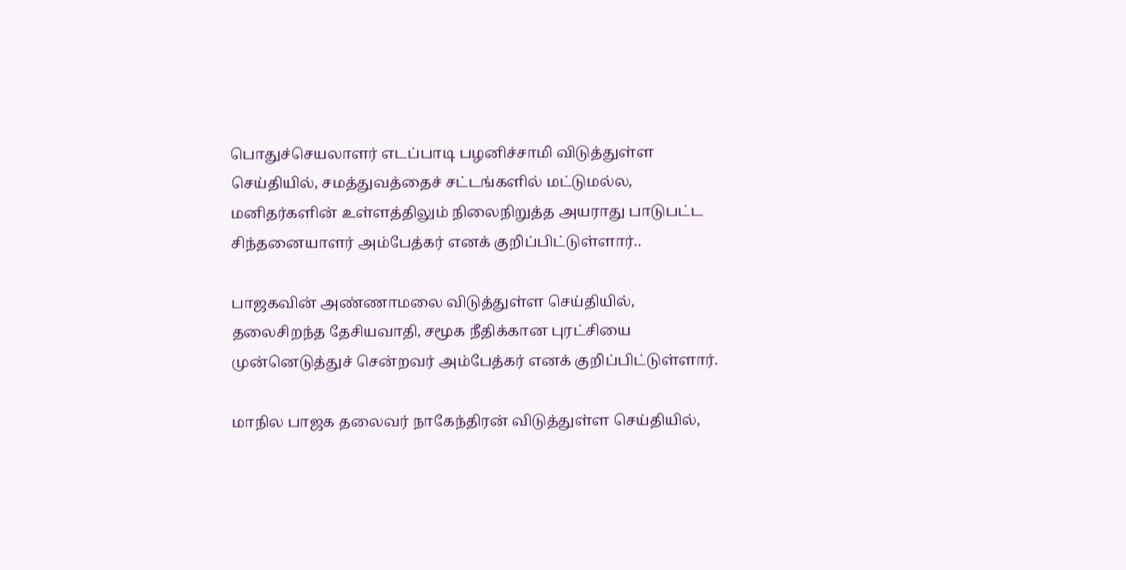பொதுச்செயலாளர் எடப்பாடி பழனிச்சாமி விடுத்துள்ள செய்தியில், சமத்துவத்தைச் சட்டங்களில் மட்டுமல்ல, மனிதர்களின் உள்ளத்திலும் நிலைநிறுத்த அயராது பாடுபட்ட சிந்தனையாளர் அம்பேத்கர் எனக் குறிப்பிட்டுள்ளார்..

பாஜகவின் அண்ணாமலை விடுத்துள்ள செய்தியில், தலைசிறந்த தேசியவாதி, சமூக நீதிக்கான புரட்சியை முன்னெடுத்துச் சென்றவர் அம்பேத்கர் எனக் குறிப்பிட்டுள்ளார்.

மாநில பாஜக தலைவர் நாகேந்திரன் விடுத்துள்ள செய்தியில்,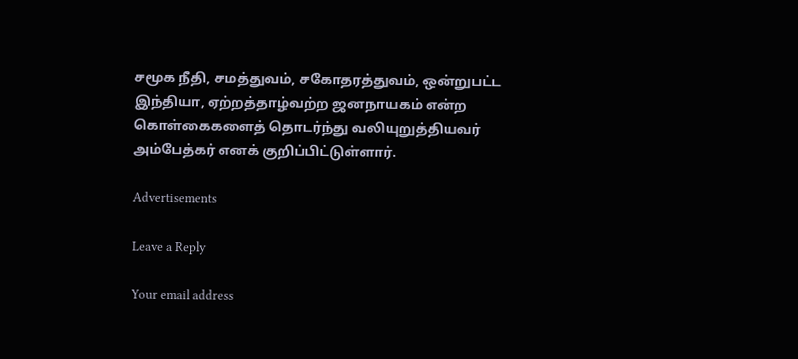சமூக நீதி, சமத்துவம், சகோதரத்துவம், ஒன்றுபட்ட இந்தியா, ஏற்றத்தாழ்வற்ற ஜனநாயகம் என்ற கொள்கைகளைத் தொடர்ந்து வலியுறுத்தியவர் அம்பேத்கர் எனக் குறிப்பிட்டுள்ளார்.

Advertisements

Leave a Reply

Your email address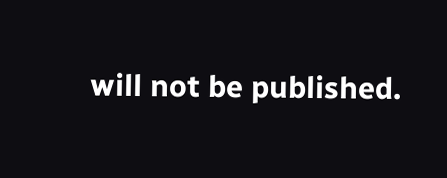will not be published.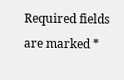Required fields are marked *